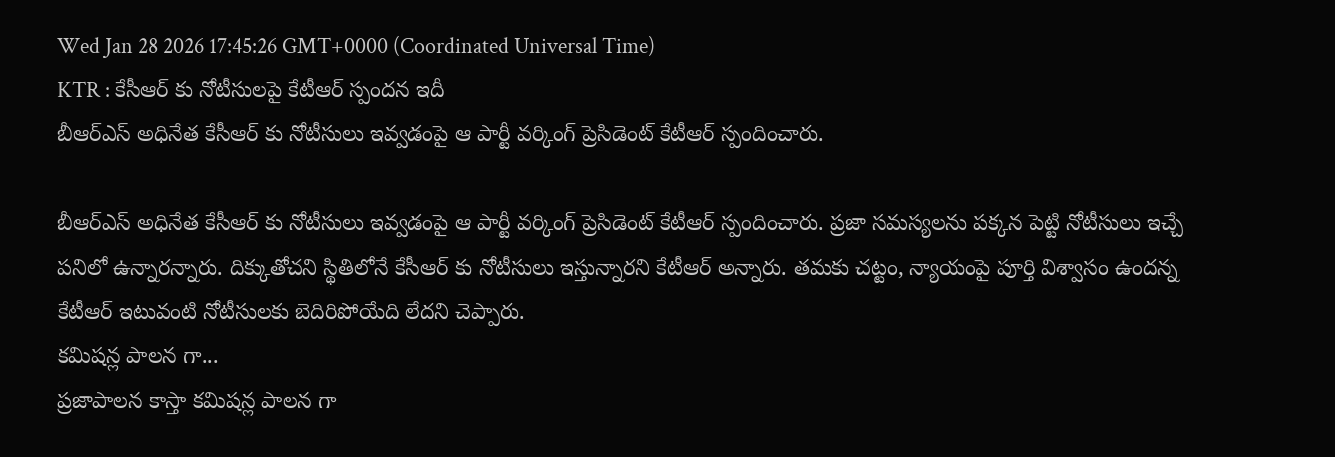Wed Jan 28 2026 17:45:26 GMT+0000 (Coordinated Universal Time)
KTR : కేసీఆర్ కు నోటీసులపై కేటీఆర్ స్పందన ఇదీ
బీఆర్ఎస్ అధినేత కేసీఆర్ కు నోటీసులు ఇవ్వడంపై ఆ పార్టీ వర్కింగ్ ప్రెసిడెంట్ కేటీఆర్ స్పందించారు.

బీఆర్ఎస్ అధినేత కేసీఆర్ కు నోటీసులు ఇవ్వడంపై ఆ పార్టీ వర్కింగ్ ప్రెసిడెంట్ కేటీఆర్ స్పందించారు. ప్రజా సమస్యలను పక్కన పెట్టి నోటీసులు ఇచ్చే పనిలో ఉన్నారన్నారు. దిక్కుతోచని స్థితిలోనే కేసీఆర్ కు నోటీసులు ఇస్తున్నారని కేటీఆర్ అన్నారు. తమకు చట్టం, న్యాయంపై పూర్తి విశ్వాసం ఉందన్న కేటీఆర్ ఇటువంటి నోటీసులకు బెదిరిపోయేది లేదని చెప్పారు.
కమిషన్ల పాలన గా...
ప్రజాపాలన కాస్తా కమిషన్ల పాలన గా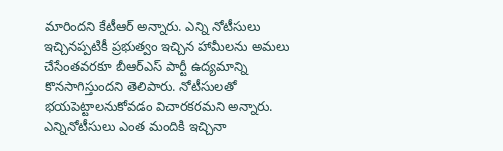మారిందని కేటీఆర్ అన్నారు. ఎన్ని నోటీసులు ఇచ్చినప్పటికీ ప్రభుత్వం ఇచ్చిన హామీలను అమలు చేసేంతవరకూ బీఆర్ఎస్ పార్టీ ఉద్యమాన్ని కొనసాగిస్తుందని తెలిపారు. నోటీసులతో భయపెట్టాలనుకోవడం విచారకరమని అన్నారు. ఎన్నినోటీసులు ఎంత మందికి ఇచ్చినా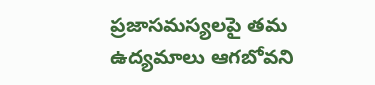ప్రజాసమస్యలపై తమ ఉద్యమాలు ఆగబోవని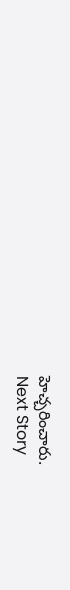హెచ్చరించారు.
Next Story